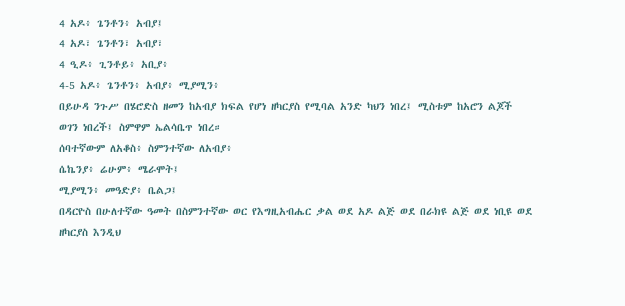4 አዶ፥ ጌንቶን፥ አብያ፤
4 አዶ፣ ጌንቶን፣ አብያ፣
4 ዒዶ፥ ጊንቶይ፥ አቢያ፥
4-5 አዶ፥ ጌንቶን፥ አብያ፥ ሚያሚን፥
በይሁዳ ንጉሥ በሄሮድስ ዘመን ከአብያ ክፍል የሆነ ዘካርያስ የሚባል አንድ ካህን ነበረ፤ ሚስቱም ከአሮን ልጆች ወገን ነበረች፤ ስምዋም ኤልሳቤጥ ነበረ።
ሰባተኛውም ለአቆስ፥ ስምንተኛው ለአብያ፥
ሴኬንያ፥ ሬሁም፥ ሜራሞት፤
ሚያሚን፥ መዓድያ፥ ቤልጋ፤
በዳርዮስ በሁለተኛው ዓመት በስምንተኛው ወር የእግዚአብሔር ቃል ወደ አዶ ልጅ ወደ በራክዩ ልጅ ወደ ነቢዩ ወደ ዘካርያስ እንዲህ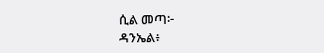ሲል መጣ፦
ዳንኤል፥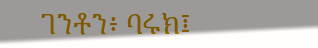ገንቶን፥ ባሩክ፤